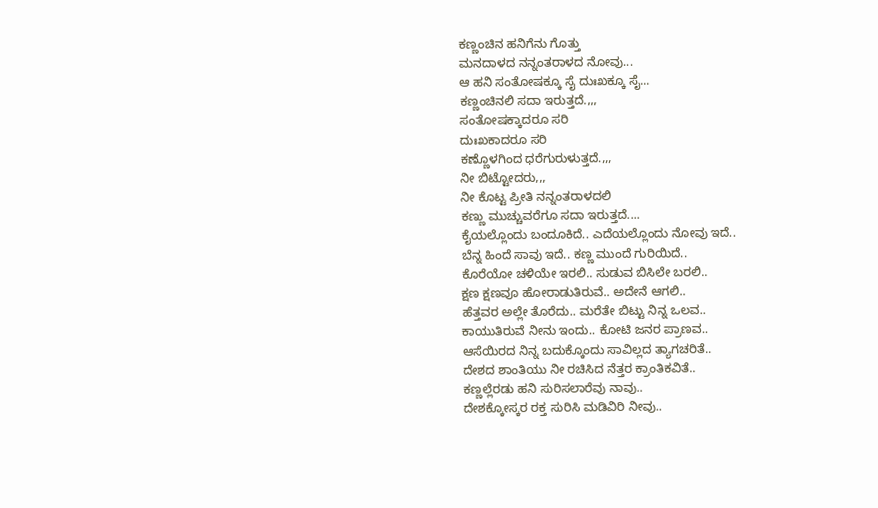ಕಣ್ಣಂಚಿನ ಹನಿಗೆನು ಗೊತ್ತು
ಮನದಾಳದ ನನ್ನಂತರಾಳದ ನೋವು...
ಆ ಹನಿ ಸಂತೋಷಕ್ಕೂ ಸೈ ದುಃಖಕ್ಕೂ ಸೈ...
ಕಣ್ಣಂಚಿನಲಿ ಸದಾ ಇರುತ್ತದೆ.,,,
ಸಂತೋಷಕ್ಕಾದರೂ ಸರಿ
ದುಃಖಕಾದರೂ ಸರಿ
ಕಣ್ಣೊಳಗಿಂದ ಧರೆಗುರುಳುತ್ತದೆ.,,,
ನೀ ಬಿಟ್ಟೋದರು,,,
ನೀ ಕೊಟ್ಟ ಪ್ರೀತಿ ನನ್ನಂತರಾಳದಲಿ
ಕಣ್ಣು ಮುಚ್ಚುವರೆಗೂ ಸದಾ ಇರುತ್ತದೆ....
ಕೈಯಲ್ಲೊಂದು ಬಂದೂಕಿದೆ.. ಎದೆಯಲ್ಲೊಂದು ನೋವು ಇದೆ..
ಬೆನ್ನ ಹಿಂದೆ ಸಾವು ಇದೆ.. ಕಣ್ಣ ಮುಂದೆ ಗುರಿಯಿದೆ..
ಕೊರೆಯೋ ಚಳಿಯೇ ಇರಲಿ.. ಸುಡುವ ಬಿಸಿಲೇ ಬರಲಿ..
ಕ್ಷಣ ಕ್ಷಣವೂ ಹೋರಾಡುತಿರುವೆ.. ಅದೇನೆ ಆಗಲಿ..
ಹೆತ್ತವರ ಅಲ್ಲೇ ತೊರೆದು.. ಮರೆತೇ ಬಿಟ್ಟು ನಿನ್ನ ಒಲವ..
ಕಾಯುತಿರುವೆ ನೀನು ಇಂದು.. ಕೋಟಿ ಜನರ ಪ್ರಾಣವ..
ಆಸೆಯಿರದ ನಿನ್ನ ಬದುಕ್ಕೊಂದು ಸಾವಿಲ್ಲದ ತ್ಯಾಗಚರಿತೆ..
ದೇಶದ ಶಾಂತಿಯು ನೀ ರಚಿಸಿದ ನೆತ್ತರ ಕ್ರಾಂತಿಕವಿತೆ..
ಕಣ್ಣಲ್ಲೆರಡು ಹನಿ ಸುರಿಸಲಾರೆವು ನಾವು..
ದೇಶಕ್ಕೋಸ್ಕರ ರಕ್ತ ಸುರಿಸಿ ಮಡಿವಿರಿ ನೀವು..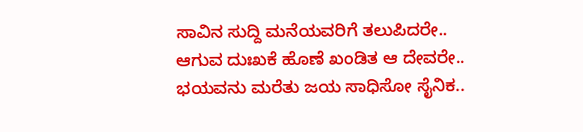ಸಾವಿನ ಸುದ್ದಿ ಮನೆಯವರಿಗೆ ತಲುಪಿದರೇ..
ಆಗುವ ದುಃಖಕೆ ಹೊಣೆ ಖಂಡಿತ ಆ ದೇವರೇ..
ಭಯವನು ಮರೆತು ಜಯ ಸಾಧಿಸೋ ಸೈನಿಕ..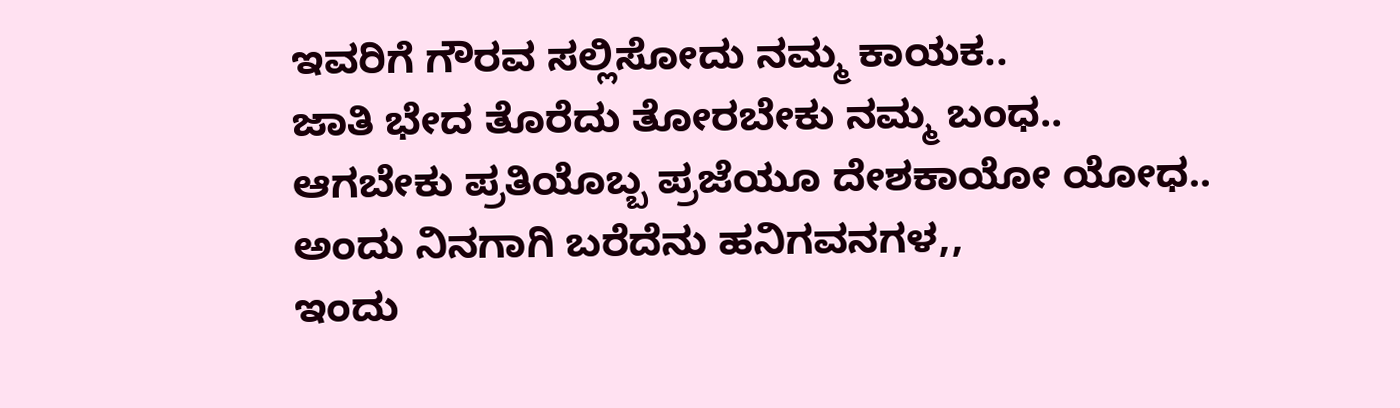ಇವರಿಗೆ ಗೌರವ ಸಲ್ಲಿಸೋದು ನಮ್ಮ ಕಾಯಕ..
ಜಾತಿ ಭೇದ ತೊರೆದು ತೋರಬೇಕು ನಮ್ಮ ಬಂಧ..
ಆಗಬೇಕು ಪ್ರತಿಯೊಬ್ಬ ಪ್ರಜೆಯೂ ದೇಶಕಾಯೋ ಯೋಧ..
ಅಂದು ನಿನಗಾಗಿ ಬರೆದೆನು ಹನಿಗವನಗಳ,,
ಇಂದು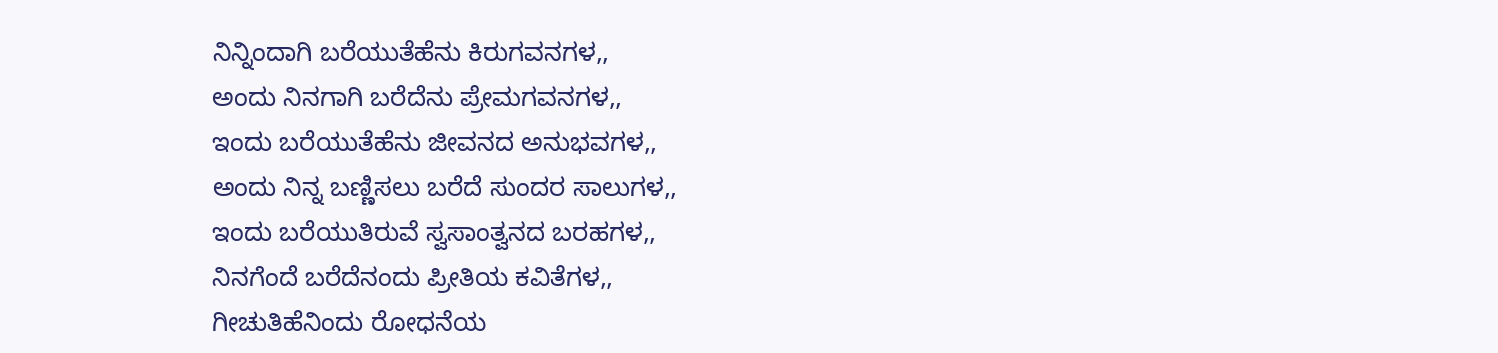ನಿನ್ನಿಂದಾಗಿ ಬರೆಯುತೆಹೆನು ಕಿರುಗವನಗಳ,,
ಅಂದು ನಿನಗಾಗಿ ಬರೆದೆನು ಪ್ರೇಮಗವನಗಳ,,
ಇಂದು ಬರೆಯುತೆಹೆನು ಜೀವನದ ಅನುಭವಗಳ,,
ಅಂದು ನಿನ್ನ ಬಣ್ಣಿಸಲು ಬರೆದೆ ಸುಂದರ ಸಾಲುಗಳ,,
ಇಂದು ಬರೆಯುತಿರುವೆ ಸ್ವಸಾಂತ್ವನದ ಬರಹಗಳ,,
ನಿನಗೆಂದೆ ಬರೆದೆನಂದು ಪ್ರೀತಿಯ ಕವಿತೆಗಳ,,
ಗೀಚುತಿಹೆನಿಂದು ರೋಧನೆಯ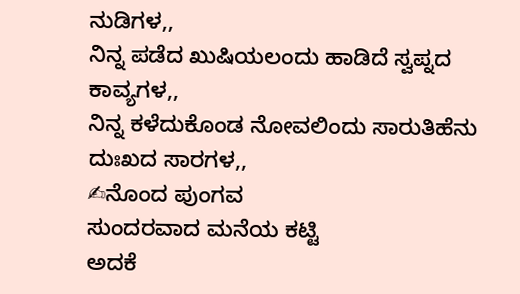ನುಡಿಗಳ,,
ನಿನ್ನ ಪಡೆದ ಖುಷಿಯಲಂದು ಹಾಡಿದೆ ಸ್ವಪ್ನದ ಕಾವ್ಯಗಳ,,
ನಿನ್ನ ಕಳೆದುಕೊಂಡ ನೋವಲಿಂದು ಸಾರುತಿಹೆನು ದುಃಖದ ಸಾರಗಳ,,
✍ನೊಂದ ಪುಂಗವ
ಸುಂದರವಾದ ಮನೆಯ ಕಟ್ಟಿ
ಅದಕೆ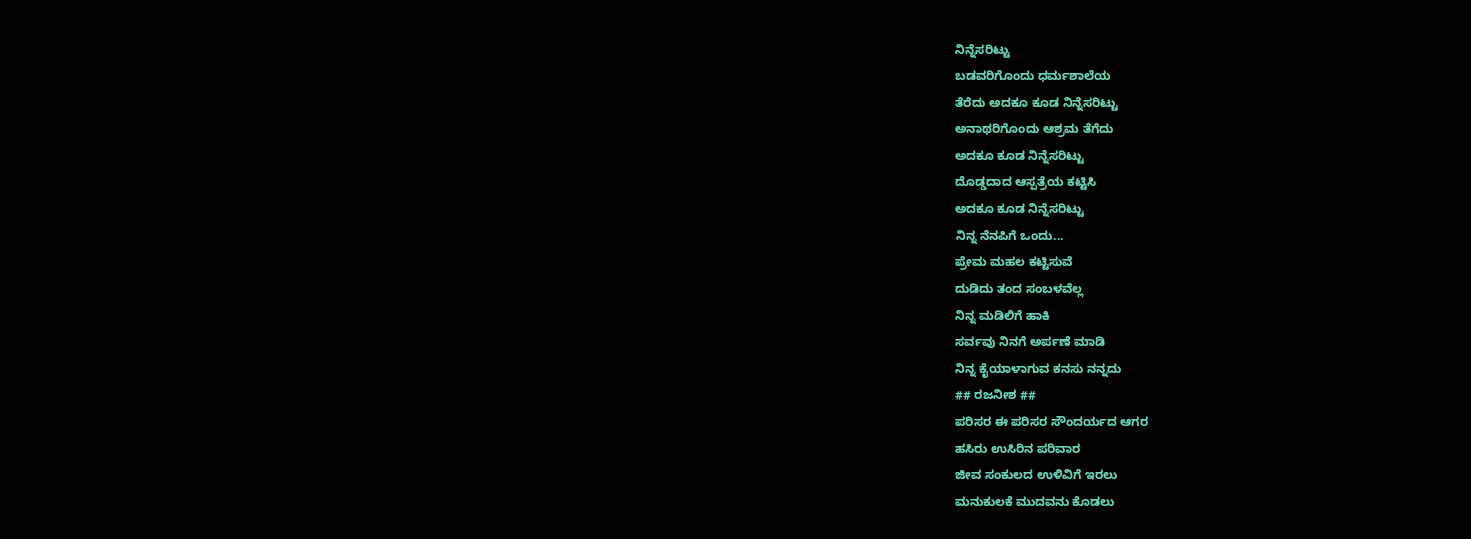ನಿನ್ನೆಸರಿಟ್ಟು
ಬಡವರಿಗೊಂದು ಧರ್ಮಶಾಲೆಯ
ತೆರೆದು ಅದಕೂ ಕೂಡ ನಿನ್ನೆಸರಿಟ್ಟು
ಅನಾಥರಿಗೊಂದು ಆಶ್ರಮ ತೆಗೆದು
ಅದಕೂ ಕೂಡ ನಿನ್ನೆಸರಿಟ್ಟು
ದೊಡ್ಡದಾದ ಆಸ್ಪತ್ರೆಯ ಕಟ್ಟಿಸಿ
ಅದಕೂ ಕೂಡ ನಿನ್ನೆಸರಿಟ್ಟು
ನಿನ್ನ ನೆನಪಿಗೆ ಒಂದು...
ಪ್ರೇಮ ಮಹಲ ಕಟ್ಟಿಸುವೆ
ದುಡಿದು ತಂದ ಸಂಬಳವೆಲ್ಲ
ನಿನ್ನ ಮಡಿಲಿಗೆ ಹಾಕಿ
ಸರ್ವವು ನಿನಗೆ ಅರ್ಪಣೆ ಮಾಡಿ
ನಿನ್ನ ಕೈಯಾಳಾಗುವ ಕನಸು ನನ್ನದು
## ರಜನೀಶ ##
ಪರಿಸರ ಈ ಪರಿಸರ ಸೌಂದರ್ಯದ ಆಗರ
ಹಸಿರು ಉಸಿರಿನ ಪರಿವಾರ
ಜೀವ ಸಂಕುಲದ ಉಳಿವಿಗೆ ಇರಲು
ಮನುಕುಲಕೆ ಮುದವನು ಕೊಡಲು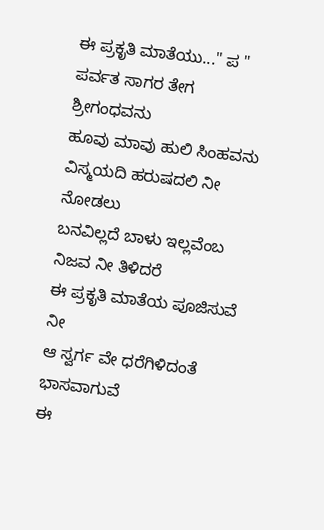ಈ ಪ್ರಕೃತಿ ಮಾತೆಯು..." ಪ "
ಪರ್ವತ ಸಾಗರ ತೇಗ ಶ್ರೀಗಂಧವನು
ಹೂವು ಮಾವು ಹುಲಿ ಸಿಂಹವನು
ವಿಸ್ಮಯದಿ ಹರುಷದಲಿ ನೀ ನೋಡಲು
ಬನವಿಲ್ಲದೆ ಬಾಳು ಇಲ್ಲವೆಂಬ ನಿಜವ ನೀ ತಿಳಿದರೆ
ಈ ಪ್ರಕೃತಿ ಮಾತೆಯ ಪೂಜಿಸುವೆ ನೀ
ಆ ಸ್ವರ್ಗ ವೇ ಧರೆಗಿಳಿದಂತೆ ಭಾಸವಾಗುವೆ
ಈ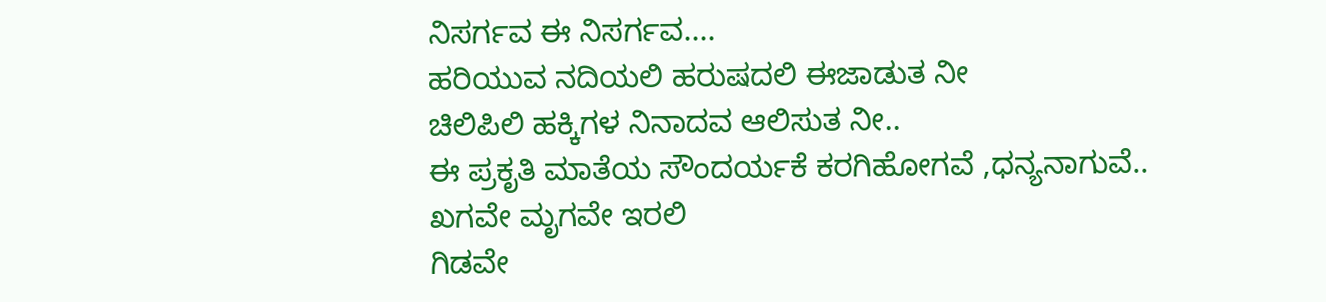ನಿಸರ್ಗವ ಈ ನಿಸರ್ಗವ....
ಹರಿಯುವ ನದಿಯಲಿ ಹರುಷದಲಿ ಈಜಾಡುತ ನೀ
ಚಿಲಿಪಿಲಿ ಹಕ್ಕಿಗಳ ನಿನಾದವ ಆಲಿಸುತ ನೀ..
ಈ ಪ್ರಕೃತಿ ಮಾತೆಯ ಸೌಂದರ್ಯಕೆ ಕರಗಿಹೋಗವೆ ,ಧನ್ಯನಾಗುವೆ..
ಖಗವೇ ಮೃಗವೇ ಇರಲಿ
ಗಿಡವೇ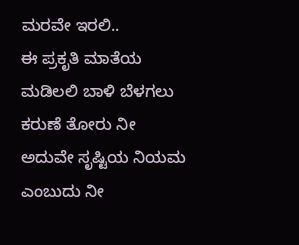ಮರವೇ ಇರಲಿ..
ಈ ಪ್ರಕೃತಿ ಮಾತೆಯ ಮಡಿಲಲಿ ಬಾಳಿ ಬೆಳಗಲು
ಕರುಣೆ ತೋರು ನೀ
ಅದುವೇ ಸೃಷ್ಟಿಯ ನಿಯಮ ಎಂಬುದು ನೀ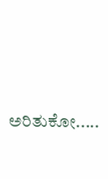ಅರಿತುಕೋ.....